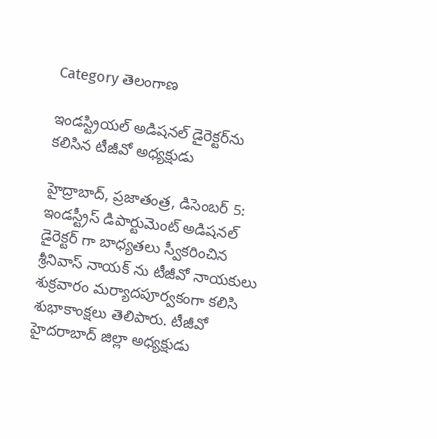Category తెలంగాణ

ఇండస్ట్రియల్ అడిషనల్ డైరెక్టర్‌ను కలిసిన టీజీవో అధ్య‌క్షుడు

హైద్రాబాద్, ప్రజాతంత్ర, డిసెంబర్ 5: ఇండస్ట్రీస్ డిపార్టుమెంట్ అడిషనల్ డైరెక్టర్ గా బాధ్యతలు స్వీకరించిన శ్రీనివాస్ నాయక్ ను టీజీవో నాయకులు శుక్రవారం మర్యాదపూర్వకంగా కలిసి శుభాకాంక్షలు తెలిపారు. టీజీవో హైదరాబాద్ జిల్లా అధ్యక్షుడు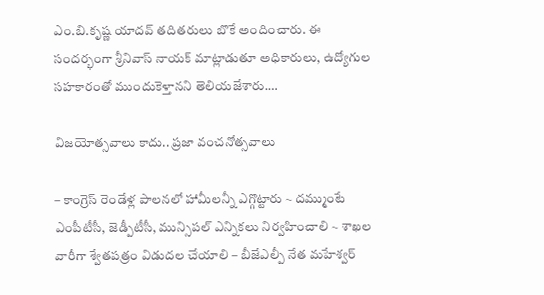ఎం.బి.కృష్ణ యాదవ్ త‌దిత‌రులు బొకే అందించారు. ఈ సందర్భంగా శ్రీనివాస్ నాయక్ మాట్లాడుతూ అధికారులు, ఉద్యోగుల సహకారంతో ముందుకెళ్తానని తెలియజేశారు.…

విజయోత్సవాలు కాదు.. ప్రజా వంచనోత్సవాలు

– కాంగ్రెస్‌ రెండేళ్ల పాలనలో హామీలన్నీ ఎగ్గొట్టారు ~ దమ్ముంటే ఎంపీటీసీ, జెడ్పీటీసీ, మున్సిపల్‌ ఎన్నికలు నిర్వహించాలి ~ శాఖల వారీగా శ్వేతపత్రం విడుదల చేయాలి – బీజేఎల్పీ నేత మహేశ్వర్‌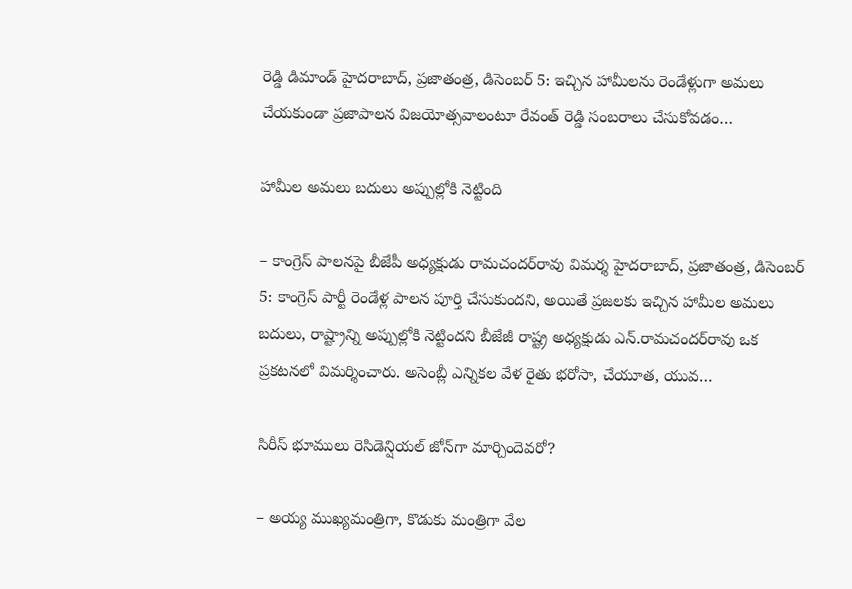రెడ్డి డిమాండ్‌ హైదరాబాద్‌, ప్రజాతంత్ర, డిసెంబర్‌ 5: ఇచ్చిన హామీలను రెండేళ్లుగా అమలు చేయకుండా ప్రజాపాలన విజయోత్సవాలంటూ రేవంత్‌ రెడ్డి సంబరాలు చేసుకోవడం…

హామీల అమలు బదులు అప్పుల్లోకి నెట్టింది

– కాంగ్రెస్‌ పాలనపై బీజేపీ అధ్యక్షుడు రామచందర్‌రావు విమ‌ర్శ‌ హైదరాబాద్‌, ప్రజాతంత్ర, డిసెంబర్‌ 5: కాంగ్రెస్‌ పార్టీ రెండేళ్ల పాలన పూర్తి చేసుకుందని, అయితే ప్రజలకు ఇచ్చిన హామీల అమలు బదులు, రాష్ట్రాన్ని అప్పుల్లోకి నెట్టిందని బీజేజీ రాష్ట్ర అధ్యక్షుడు ఎన్‌.రామచందర్‌రావు ఒక ప్రకటనలో విమర్శించారు. అసెంబ్లీ ఎన్నికల వేళ రైతు భరోసా, చేయూత, యువ…

సిరీస్‌ భూములు రెసిడెన్షియల్‌ జోన్‌గా మార్చిందెవ‌రో?

– అయ్య ముఖ్యమంత్రిగా, కొడుకు మంత్రిగా వేల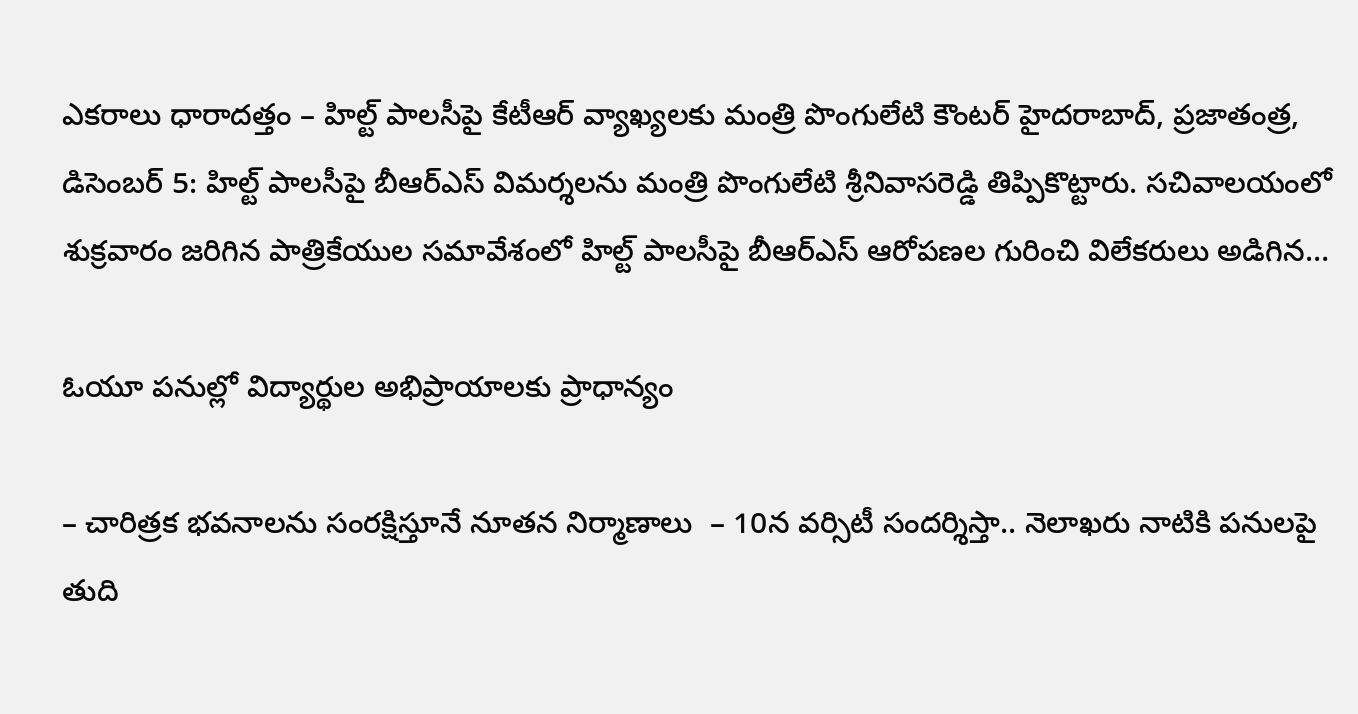ఎకరాలు ధారాదత్తం – హిల్ట్‌ పాలసీపై కేటీఆర్‌ వ్యాఖ్యలకు మంత్రి పొంగులేటి కౌంటర్‌ హైదరాబాద్‌, ప్రజాతంత్ర, డిసెంబర్‌ 5: హిల్ట్‌ పాలసీపై బీఆర్‌ఎస్‌ విమర్శలను మంత్రి పొంగులేటి శ్రీనివాసరెడ్డి తిప్పికొట్టారు. సచివాలయంలో శుక్రవారం జరిగిన పాత్రికేయుల సమావేశంలో హిల్ట్‌ పాలసీపై బీఆర్‌ఎస్‌ ఆరోపణల గురించి విలేకరులు అడిగిన…

ఓయూ పనుల్లో విద్యార్థుల అభిప్రాయాలకు ప్రాధాన్యం

– చారిత్రక భవనాలను సంరక్షిస్తూనే నూతన నిర్మాణాలు  – 10న వర్సిటీ సందర్శిస్తా.. నెలాఖరు నాటికి పనులపై తుది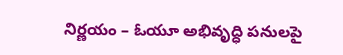నిర్ణయం – ఓయూ అభివృద్ధి పనులపై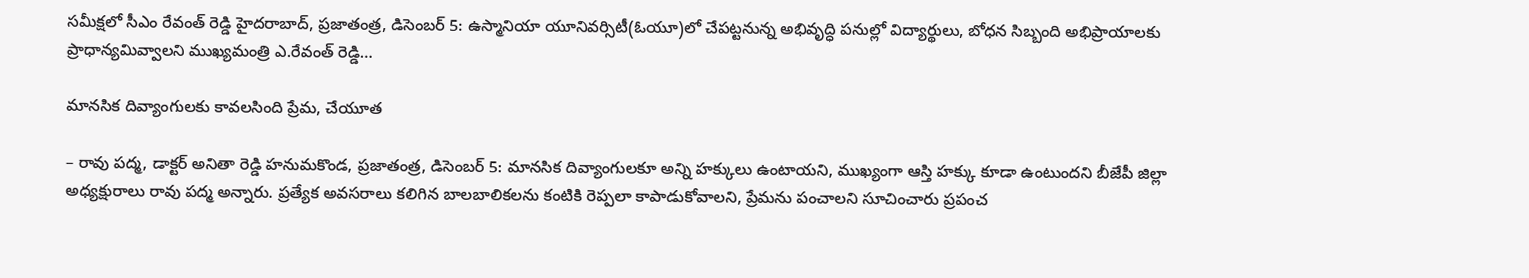సమీక్షలో సీఎం రేవంత్‌ రెడ్డి హైదరాబాద్‌, ప్రజాతంత్ర, డిసెంబర్‌ 5: ఉస్మానియా యూనివర్సిటీ(ఓయూ)లో చేపట్టనున్న అభివృద్ధి పనుల్లో విద్యార్థులు, బోధన సిబ్బంది అభిప్రాయాలకు ప్రాధాన్యమివ్వాలని ముఖ్యమంత్రి ఎ.రేవంత్‌ రెడ్డి…

మానసిక దివ్యాంగులకు కావలసింది ప్రేమ, చేయూత

– రావు పద్మ, డాక్టర్‌ అనితా రెడ్డి హనుమకొండ, ప్రజాతంత్ర, డిసెంబర్‌ 5: మానసిక దివ్యాంగులకూ అన్ని హక్కులు ఉంటాయని, ముఖ్యంగా ఆస్తి హక్కు కూడా ఉంటుందని బీజేపీ జిల్లా అధ్యక్షురాలు రావు పద్మ అన్నారు. ప్రత్యేక అవసరాలు కలిగిన బాలబాలికలను కంటికి రెప్పలా కాపాడుకోవాలని, ప్రేమను పంచాలని సూచించారు ప్రపంచ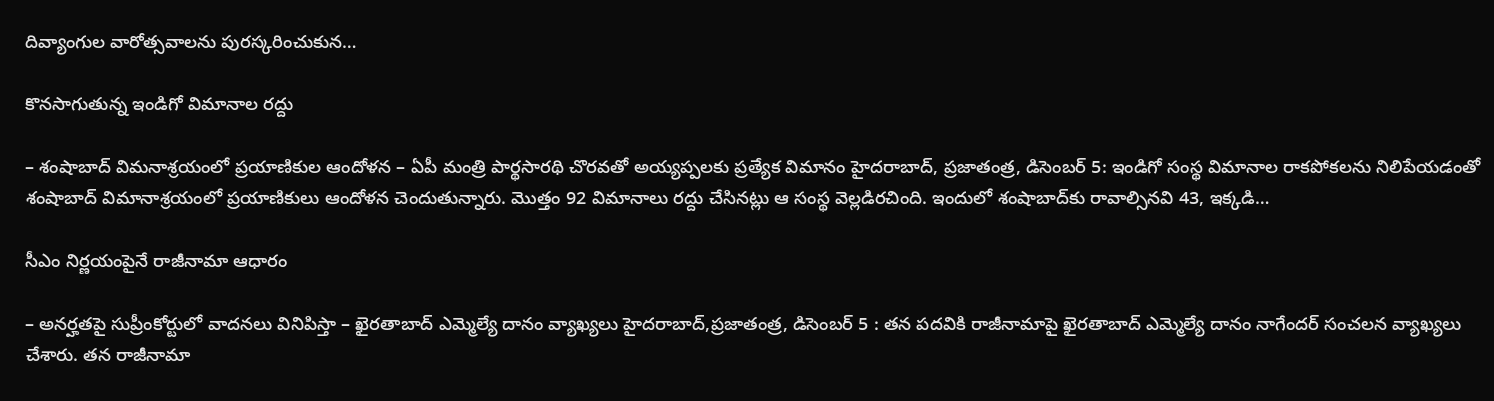దివ్యాంగుల వారోత్సవాలను పురస్కరించుకున…

కొనసాగుతున్న ఇండిగో విమానాల రద్దు

– శంషాబాద్‌ విమనాశ్రయంలో ప్రయాణికుల ఆందోళన – ఏపీ మంత్రి పార్థసారథి చొరవతో అయ్యప్పలకు ప్రత్యేక విమానం హైదరాబాద్‌, ప్రజాతంత్ర, డిసెంబర్‌ 5: ఇండిగో సంస్థ విమానాల రాకపోకలను నిలిపేయడంతో శంషాబాద్‌ విమానాశ్రయంలో ప్రయాణికులు ఆందోళన చెందుతున్నారు. మొత్తం 92 విమానాలు రద్దు చేసినట్లు ఆ సంస్థ వెల్లడిరచింది. ఇందులో శంషాబాద్‌కు రావాల్సినవి 43, ఇక్కడి…

సీఎం నిర్ణయంపైనే రాజీనామా ఆధారం

– అనర్హతపై సుప్రీంకోర్టులో వాదనలు వినిపిస్తా – ఖైరతాబాద్‌ ఎమ్మెల్యే దానం వ్యాఖ్యలు హైదరాబాద్‌,ప్రజాతంత్ర, డిసెంబర్‌ 5 : తన పదవికి రాజీనామాపై ఖైరతాబాద్‌ ఎమ్మెల్యే దానం నాగేందర్‌ సంచలన వ్యాఖ్యలు చేశారు. తన రాజీనామా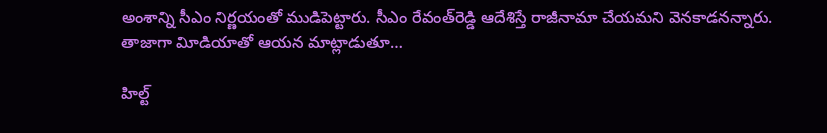అంశాన్ని సీఎం నిర్ణయంతో ముడిపెట్టారు. సీఎం రేవంత్‌రెడ్డి ఆదేశిస్తే రాజీనామా చేయమని వెనకాడనన్నారు. తాజాగా విూడియాతో ఆయన మాట్లాడుతూ…

హిల్ట్‌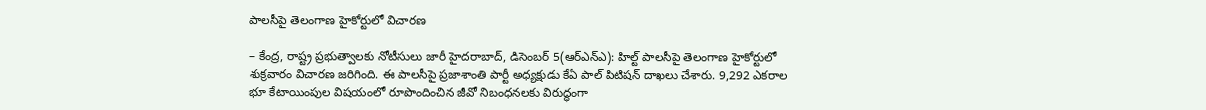పాలసీపై తెలంగాణ హైకోర్టులో విచారణ

– కేంద్ర, రాష్ట్ర ప్రభుత్వాలకు నోటీసులు జారీ హైదరాబాద్‌, డిసెంబర్‌ 5(ఆర్‌ఎన్‌ఎ): హిల్ట్‌ పాలసీపై తెలంగాణ హైకోర్టులో శుక్రవారం విచారణ జరిగింది. ఈ పాలసీపై ప్రజాశాంతి పార్టీ అధ్యక్షుడు కేఏ పాల్‌ పిటిషన్‌ దాఖలు చేశారు. 9,292 ఎకరాల భూ కేటాయింపుల విషయంలో రూపొందించిన జీవో నిబంధనలకు విరుద్ధంగా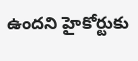ఉందని హైకోర్టుకు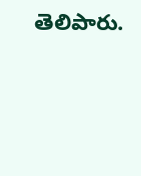తెలిపారు.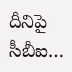దీనిపై సీబీఐ…